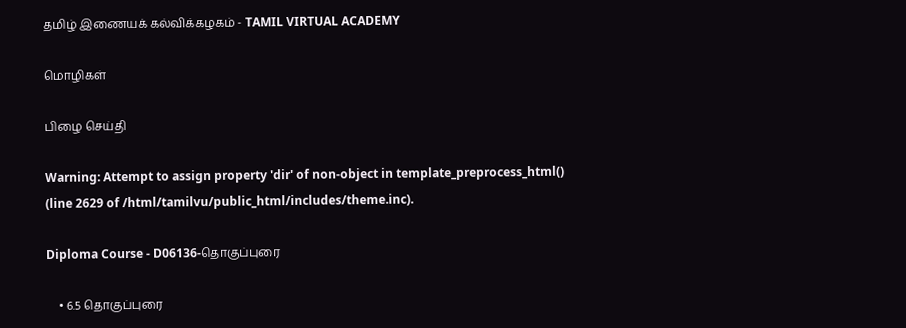தமிழ் இணையக் கல்விக்கழகம் - TAMIL VIRTUAL ACADEMY

மொழிகள்

பிழை செய்தி

Warning: Attempt to assign property 'dir' of non-object in template_preprocess_html() (line 2629 of /html/tamilvu/public_html/includes/theme.inc).

Diploma Course - D06136-தொகுப்புரை

    • 6.5 தொகுப்புரை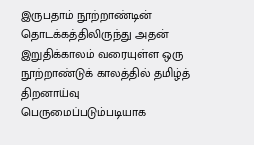இருபதாம் நூற்றாண்டின்     தொடக்கத்திலிருந்து அதன் இறுதிக்காலம் வரையுள்ள ஒரு நூற்றாண்டுக் காலத்தில் தமிழ்த் திறனாய்வு பெருமைப்படும்படியாக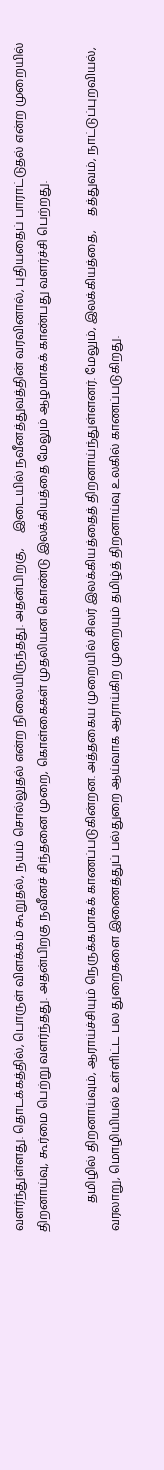வளர்ந்துள்ளது. தொடக்கத்தில், பொருள் விளக்கம் கூறுதல், நயம் சொல்லுதல் என்ற நிலையிருந்தது. அதன்பிறகு,     இடையில் நவீனத்துவத்தின் வரவினால், புதியதைப் பாராட்டுதல் என்ற முறையில் திறனாய்வு, கூர்மை பெற்று வளர்ந்தது. அதன்பிறகு நவீனச் சிந்தனை முறை, கொள்கைகள் முதலியன கொண்டு இலக்கியத்தை மேலும் ஆழமாகக் காண்பது வளர்ச்சி பெற்றது.

          தமிழில் திறனாய்வும், ஆராய்ச்சியும் நெருக்கமாகக் காணப்படுகின்றன. அத்தகைய முறையில் சிலர் இலக்கியத்தைத் திறனாய்ந்துள்ளனர். மேலும், இலக்கியத்தை,     தத்துவம், நாட்டுப்புறவியல், வரலாறு, மொழியியல் உள்ளிட்ட பல துறைகளை இணைத்துப் பல்துறை ஆய்வாக ஆராய்கிற முறையும் தமிழ்த் திறனாய்வு உலகில் காணப்படுகிறது.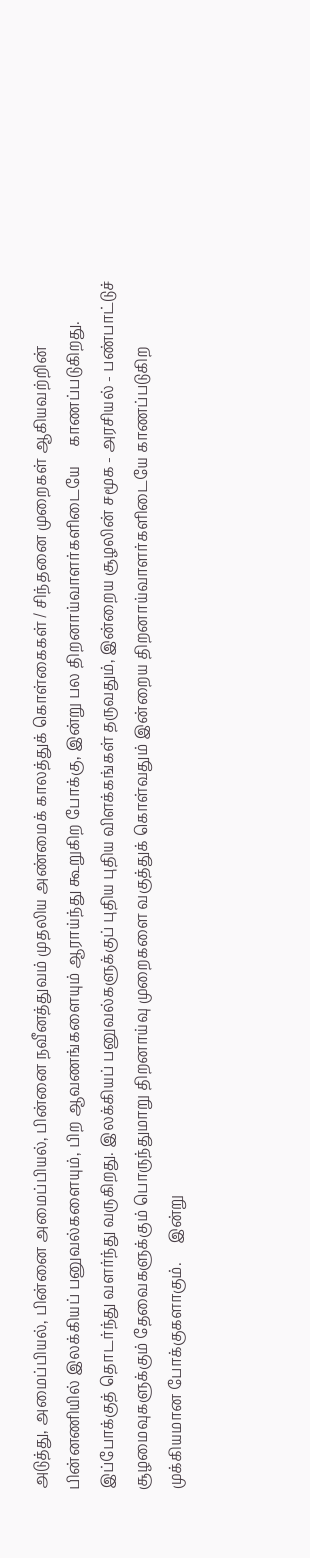அடுத்து, அமைப்பியல், பின்னை அமைப்பியல், பின்னை நவீனத்துவம் முதலிய அண்மைக் காலத்துக் கொள்கைகள் / சிந்தனை முறைகள் ஆகியவற்றின் பின்னணியில் இலக்கியப் பனுவல்களையும், பிற ஆவணங்களையும் ஆராய்ந்து கூறுகிற போக்கு, இன்று பல திறனாய்வாளர்களிடையே     காணப்படுகிறது.     இப்போக்குத் தொடர்ந்து வளர்ந்து வருகிறது. இலக்கியப் பனுவல்களுக்குப் புதிய புதிய விளக்கங்கள் தருவதும், இன்றைய சூழலின் சமூக - அரசியல் - பண்பாட்டுச் சூழமைவுகளுக்கும் தேவைகளுக்கும் பொருந்துமாறு திறனாய்வு முறைகளை வகுத்துக் கொள்வதும் இன்றைய திறனாய்வாளர்களிடையே காணப்படுகிற     முக்கியமான போக்குகளாகும்.     இன்று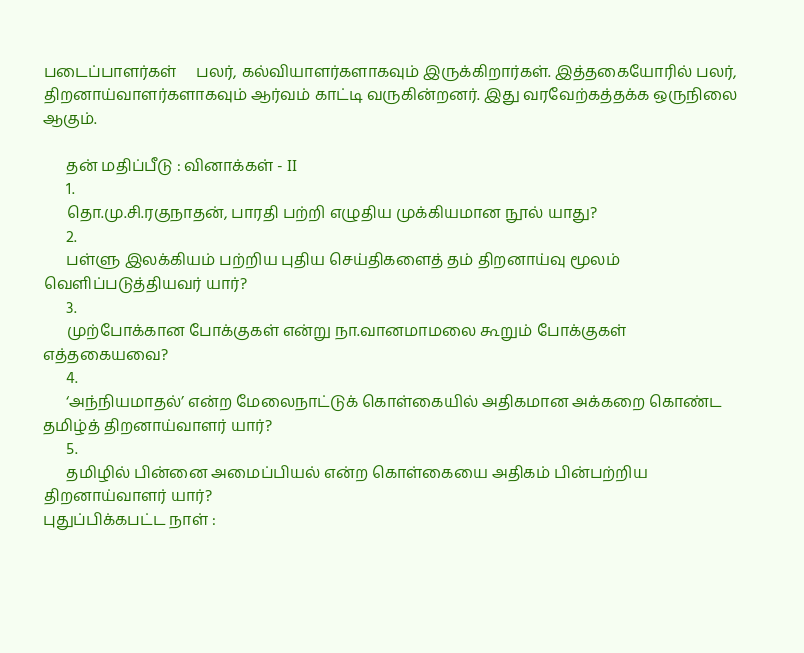படைப்பாளர்கள்     பலர், கல்வியாளர்களாகவும் இருக்கிறார்கள். இத்தகையோரில் பலர், திறனாய்வாளர்களாகவும் ஆர்வம் காட்டி வருகின்றனர். இது வரவேற்கத்தக்க ஒருநிலை ஆகும்.

      தன் மதிப்பீடு : வினாக்கள் - II
      1.
      தொ.மு.சி.ரகுநாதன், பாரதி பற்றி எழுதிய முக்கியமான நூல் யாது?
      2.
      பள்ளு இலக்கியம் பற்றிய புதிய செய்திகளைத் தம் திறனாய்வு மூலம் வெளிப்படுத்தியவர் யார்?
      3.
      முற்போக்கான போக்குகள் என்று நா.வானமாமலை கூறும் போக்குகள் எத்தகையவை?
      4.
      ‘அந்நியமாதல்’ என்ற மேலைநாட்டுக் கொள்கையில் அதிகமான அக்கறை கொண்ட தமிழ்த் திறனாய்வாளர் யார்?
      5.
      தமிழில் பின்னை அமைப்பியல் என்ற கொள்கையை அதிகம் பின்பற்றிய திறனாய்வாளர் யார்?
புதுப்பிக்கபட்ட நாள் :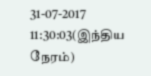31-07-2017 11:30:03(இந்திய நேரம்)